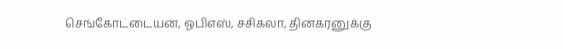செங்கோட்டையன், ஓபிஎஸ், சசிகலா, தினகரனுக்கு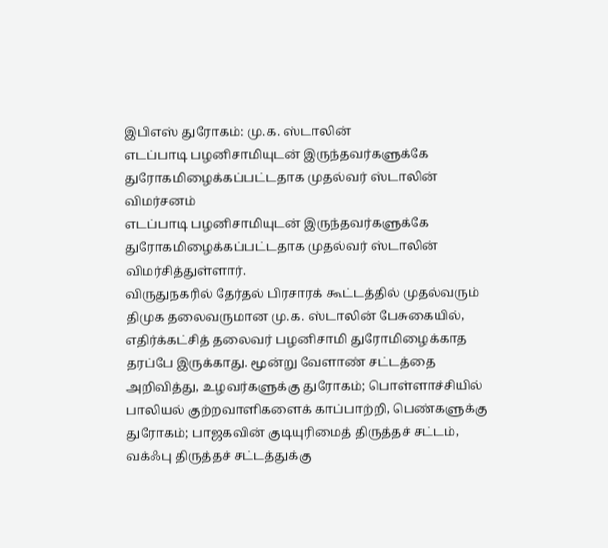இபிஎஸ் துரோகம்: மு.க. ஸ்டாலின்
எடப்பாடி பழனிசாமியுடன் இருந்தவர்களுக்கே துரோகமிழைக்கப்பட்டதாக முதல்வர் ஸ்டாலின் விமர்சனம்
எடப்பாடி பழனிசாமியுடன் இருந்தவர்களுக்கே துரோகமிழைக்கப்பட்டதாக முதல்வர் ஸ்டாலின் விமர்சித்துள்ளார்.
விருதுநகரில் தேர்தல் பிரசாரக் கூட்டத்தில் முதல்வரும் திமுக தலைவருமான மு.க. ஸ்டாலின் பேசுகையில், எதிர்க்கட்சித் தலைவர் பழனிசாமி துரோமிழைக்காத தரப்பே இருக்காது. மூன்று வேளாண் சட்டத்தை அறிவித்து, உழவர்களுக்கு துரோகம்; பொள்ளாச்சியில் பாலியல் குற்றவாளிகளைக் காப்பாற்றி, பெண்களுக்கு துரோகம்; பாஜகவின் குடியுரிமைத் திருத்தச் சட்டம், வக்ஃபு திருத்தச் சட்டத்துக்கு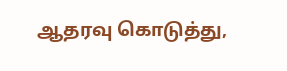ஆதரவு கொடுத்து,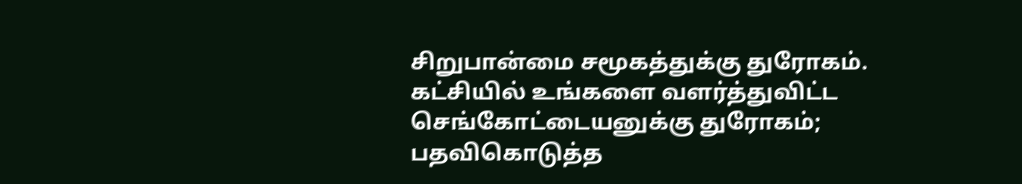சிறுபான்மை சமூகத்துக்கு துரோகம்.
கட்சியில் உங்களை வளர்த்துவிட்ட செங்கோட்டையனுக்கு துரோகம்; பதவிகொடுத்த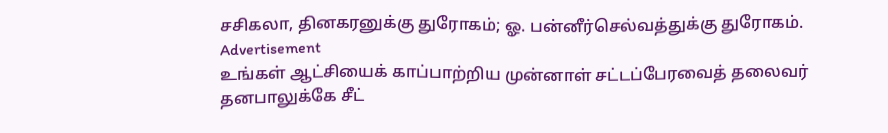சசிகலா, தினகரனுக்கு துரோகம்; ஓ. பன்னீர்செல்வத்துக்கு துரோகம்.
Advertisement
உங்கள் ஆட்சியைக் காப்பாற்றிய முன்னாள் சட்டப்பேரவைத் தலைவர் தனபாலுக்கே சீட்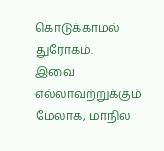கொடுக்காமல் துரோகம்.
இவை எல்லாவற்றுக்கும் மேலாக, மாநில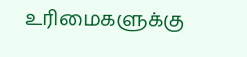உரிமைகளுக்கு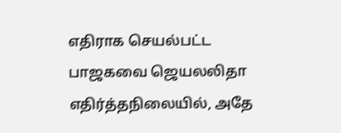எதிராக செயல்பட்ட பாஜகவை ஜெயலலிதா எதிர்த்தநிலையில், அதே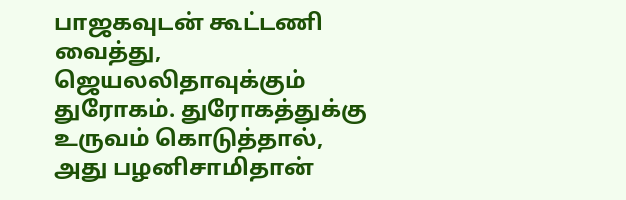பாஜகவுடன் கூட்டணி வைத்து, ஜெயலலிதாவுக்கும் துரோகம். துரோகத்துக்கு உருவம் கொடுத்தால், அது பழனிசாமிதான்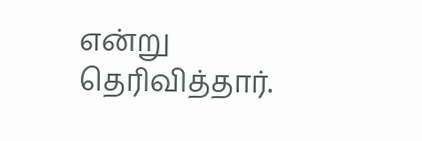என்று தெரிவித்தார்.